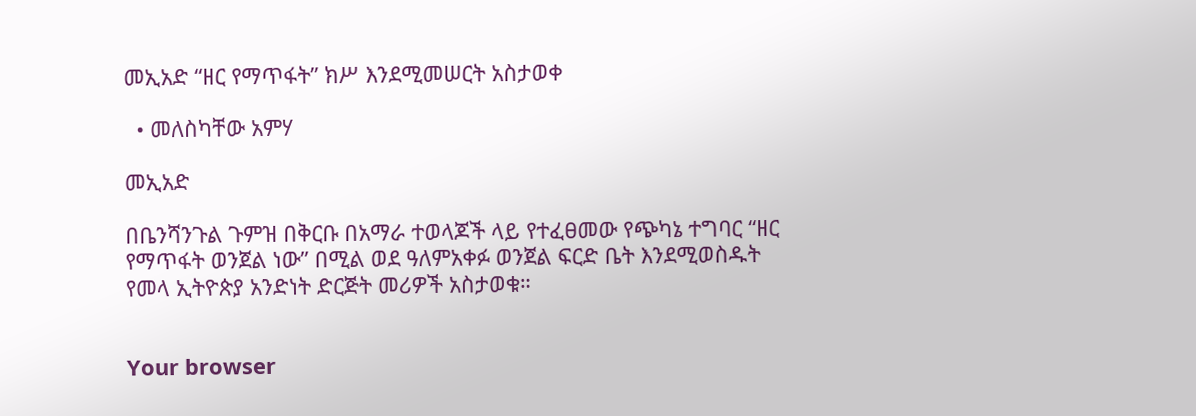መኢአድ “ዘር የማጥፋት” ክሥ እንደሚመሠርት አስታወቀ

  • መለስካቸው አምሃ

መኢአድ

በቤንሻንጉል ጉምዝ በቅርቡ በአማራ ተወላጆች ላይ የተፈፀመው የጭካኔ ተግባር “ዘር የማጥፋት ወንጀል ነው” በሚል ወደ ዓለምአቀፉ ወንጀል ፍርድ ቤት እንደሚወስዱት የመላ ኢትዮጵያ አንድነት ድርጅት መሪዎች አስታወቁ።


Your browser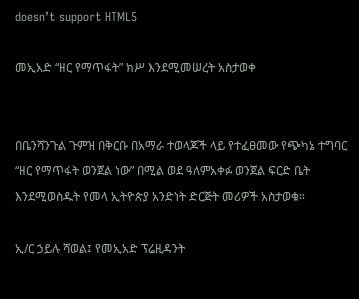doesn’t support HTML5

መኢአድ “ዘር የማጥፋት” ክሥ እንደሚመሠረት አስታወቀ


በቤንሻንጉል ጉምዝ በቅርቡ በአማራ ተወላጆች ላይ የተፈፀመው የጭካኔ ተግባር “ዘር የማጥፋት ወንጀል ነው” በሚል ወደ ዓለምአቀፉ ወንጀል ፍርድ ቤት እንደሚወስዱት የመላ ኢትዮጵያ አንድነት ድርጅት መሪዎች አስታወቁ።

ኢ/ር ኃይሉ ሻወል፤ የመኢአድ ፕሬዚዳንት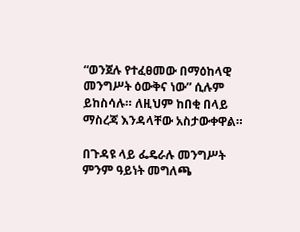“ወንጀሉ የተፈፀመው በማዕከላዊ መንግሥት ዕውቅና ነው” ሲሉም ይከስሳሉ። ለዚህም ከበቂ በላይ ማስረጃ እንዳላቸው አስታውቀዋል።

በጉዳዩ ላይ ፌዴራሉ መንግሥት ምንም ዓይነት መግለጫ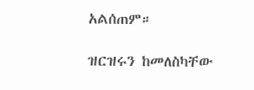አልሰጠም።

ዝርዝሩን ከመለስካቸው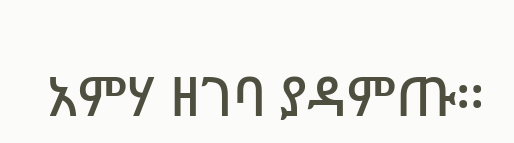አምሃ ዘገባ ያዳምጡ፡፡